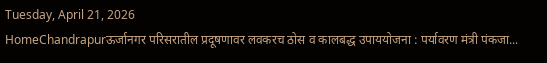Tuesday, April 21, 2026
HomeChandrapurऊर्जानगर परिसरातील प्रदूषणावर लवकरच ठोस व कालबद्ध उपाययोजना : पर्यावरण मंत्री पंकजा...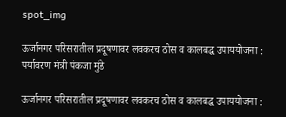spot_img

ऊर्जानगर परिसरातील प्रदूषणावर लवकरच ठोस व कालबद्ध उपाययोजना : पर्यावरण मंत्री पंकजा मुंडे

ऊर्जानगर परिसरातील प्रदूषणावर लवकरच ठोस व कालबद्ध उपाययोजना :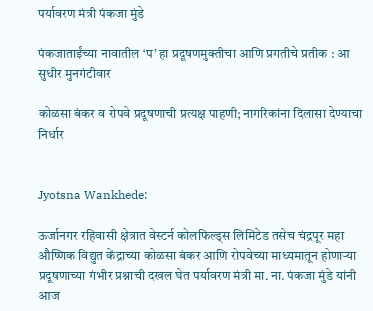पर्यावरण मंत्री पंकजा मुंडे

पंकजाताईंच्या नावातील ‘प’ हा प्रदूषणमुक्तीचा आणि प्रगतीचे प्रतीक : आ सुधीर मुनगंटीवार

कोळसा बंकर व रोपवे प्रदूषणाची प्रत्यक्ष पाहणी; नागरिकांना दिलासा देण्याचा निर्धार


Jyotsna Wankhede:

ऊर्जानगर रहिवासी क्षेत्रात वेस्टर्न कोलफिल्ड्स लिमिटेड तसेच चंद्रपूर महा औष्णिक विद्युत केंद्राच्या कोळसा बंकर आणि रोपवेच्या माध्यमातून होणाऱ्या प्रदूषणाच्या गंभीर प्रश्नाची दखल घेत पर्यावरण मंत्री मा. ना. पंकजा मुंडे यांनी आज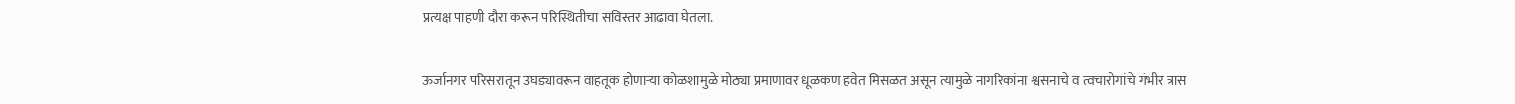प्रत्यक्ष पाहणी दौरा करून परिस्थितीचा सविस्तर आढावा घेतला.

ऊर्जानगर परिसरातून उघड्यावरून वाहतूक होणाऱ्या कोळशामुळे मोठ्या प्रमाणावर धूळकण हवेत मिसळत असून त्यामुळे नागरिकांना श्वसनाचे व त्वचारोगांचे गंभीर त्रास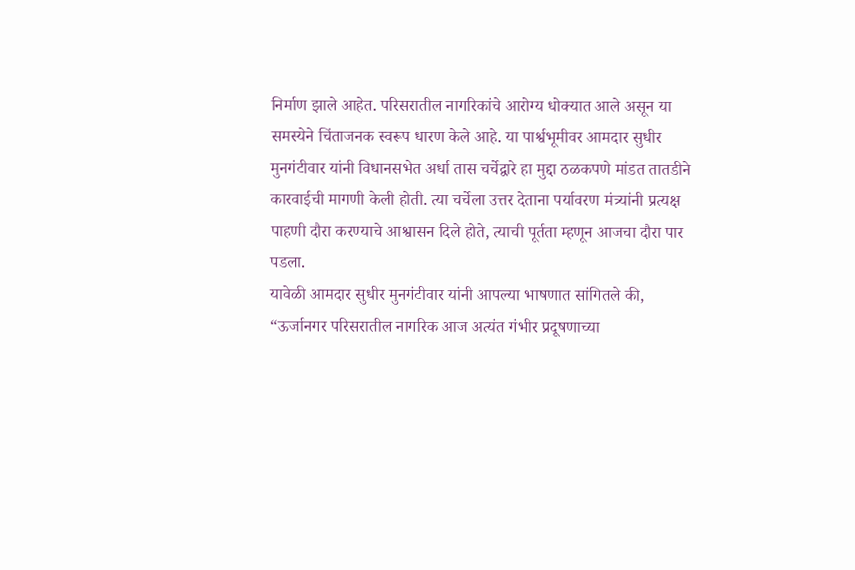निर्माण झाले आहेत. परिसरातील नागरिकांचे आरोग्य धोक्यात आले असून या समस्येने चिंताजनक स्वरूप धारण केले आहे. या पार्श्वभूमीवर आमदार सुधीर मुनगंटीवार यांनी विधानसभेत अर्धा तास चर्चेद्वारे हा मुद्दा ठळकपणे मांडत तातडीने कारवाईची मागणी केली होती. त्या चर्चेला उत्तर देताना पर्यावरण मंत्र्यांनी प्रत्यक्ष पाहणी दौरा करण्याचे आश्वासन दिले होते, त्याची पूर्तता म्हणून आजचा दौरा पार पडला.
यावेळी आमदार सुधीर मुनगंटीवार यांनी आपल्या भाषणात सांगितले की,
“ऊर्जानगर परिसरातील नागरिक आज अत्यंत गंभीर प्रदूषणाच्या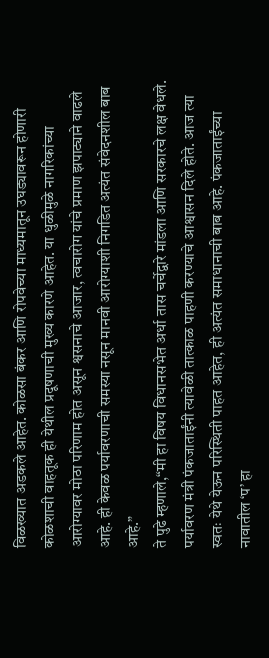विळख्यात अडकले आहेत. कोळसा बंकर आणि रोपवेच्या माध्यमातून उघड्यावरून होणारी कोळशाची वाहतूक ही येथील प्रदूषणाची मुख्य कारणे आहेत. या धुळीमुळे नागरिकांच्या आरोग्यावर मोठा परिणाम होत असून श्वसनाचे आजार, त्वचारोग यांचे प्रमाण झपाट्याने वाढले आहे. ही केवळ पर्यावरणाची समस्या नसून मानवी आरोग्याशी निगडित अत्यंत संवेदनशील बाब आहे.”
ते पुढे म्हणाले,“मी हा विषय विधानसभेत अर्धा तास चर्चेद्वारे मांडला आणि सरकारचे लक्ष वेधले. पर्यावरण मंत्री पंकजाताईंनी त्यावेळी तात्काळ पाहणी करण्याचे आश्वासन दिले होते. आज त्या स्वतः येथे येऊन परिस्थिती पाहत आहेत, ही अत्यंत समाधानाची बाब आहे. पंकजाताईंच्या नावातील ‘प’ हा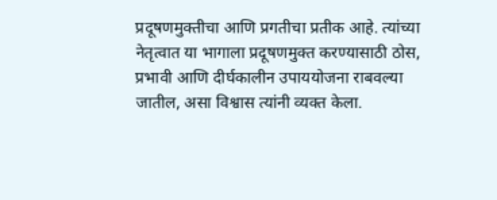प्रदूषणमुक्तीचा आणि प्रगतीचा प्रतीक आहे. त्यांच्या नेतृत्वात या भागाला प्रदूषणमुक्त करण्यासाठी ठोस, प्रभावी आणि दीर्घकालीन उपाययोजना राबवल्या जातील, असा विश्वास त्यांनी व्यक्त केला.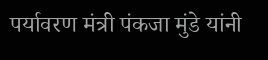पर्यावरण मंत्री पंकजा मुंडे यांनी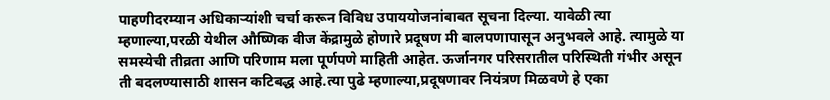पाहणीदरम्यान अधिकाऱ्यांशी चर्चा करून विविध उपाययोजनांबाबत सूचना दिल्या. यावेळी त्या म्हणाल्या,परळी येथील औष्णिक वीज केंद्रामुळे होणारे प्रदूषण मी बालपणापासून अनुभवले आहे. त्यामुळे या समस्येची तीव्रता आणि परिणाम मला पूर्णपणे माहिती आहेत. ऊर्जानगर परिसरातील परिस्थिती गंभीर असून ती बदलण्यासाठी शासन कटिबद्ध आहे.त्या पुढे म्हणाल्या,प्रदूषणावर नियंत्रण मिळवणे हे एका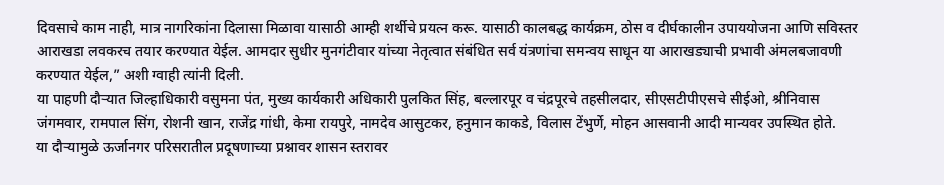दिवसाचे काम नाही, मात्र नागरिकांना दिलासा मिळावा यासाठी आम्ही शर्थीचे प्रयत्न करू. यासाठी कालबद्ध कार्यक्रम, ठोस व दीर्घकालीन उपाययोजना आणि सविस्तर आराखडा लवकरच तयार करण्यात येईल. आमदार सुधीर मुनगंटीवार यांच्या नेतृत्वात संबंधित सर्व यंत्रणांचा समन्वय साधून या आराखड्याची प्रभावी अंमलबजावणी करण्यात येईल,” अशी ग्वाही त्यांनी दिली.
या पाहणी दौऱ्यात जिल्हाधिकारी वसुमना पंत, मुख्य कार्यकारी अधिकारी पुलकित सिंह, बल्लारपूर व चंद्रपूरचे तहसीलदार, सीएसटीपीएसचे सीईओ, श्रीनिवास जंगमवार, रामपाल सिंग, रोशनी खान, राजेंद्र गांधी, केमा रायपुरे, नामदेव आसुटकर, हनुमान काकडे, विलास टेंभुर्णे, मोहन आसवानी आदी मान्यवर उपस्थित होते.
या दौऱ्यामुळे ऊर्जानगर परिसरातील प्रदूषणाच्या प्रश्नावर शासन स्तरावर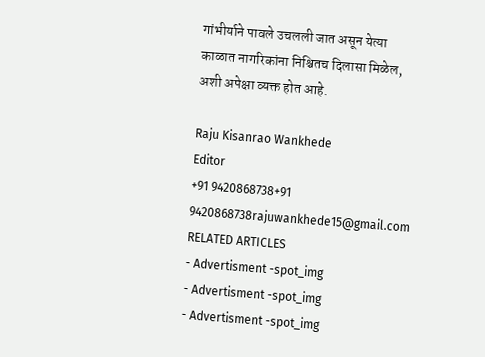गांभीर्याने पावले उचलली जात असून येत्या काळात नागरिकांना निश्चितच दिलासा मिळेल, अशी अपेक्षा व्यक्त होत आहे.

Raju Kisanrao Wankhede
Editor
+91 9420868738+91 9420868738rajuwankhede15@gmail.com
RELATED ARTICLES
- Advertisment -spot_img
- Advertisment -spot_img
- Advertisment -spot_img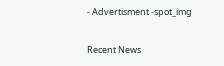- Advertisment -spot_img

Recent News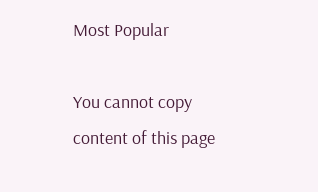Most Popular

You cannot copy content of this page